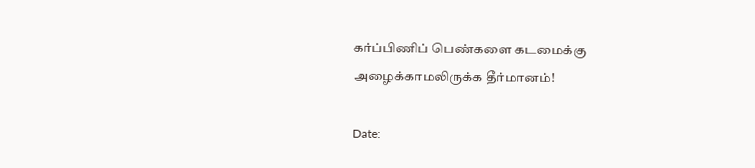கர்ப்பிணிப் பெண்களை கடமைக்கு அழைக்காமலிருக்க தீர்மானம்!

Date: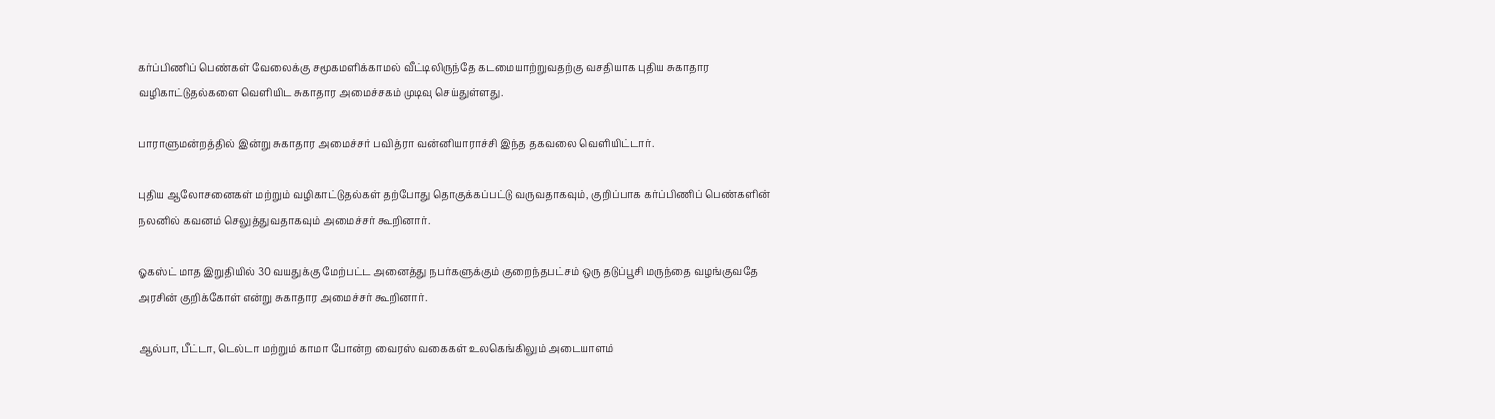கர்ப்பிணிப் பெண்கள் வேலைக்கு சமூகமளிக்காமல் வீட்டிலிருந்தே கடமையாற்றுவதற்கு வசதியாக புதிய சுகாதார வழிகாட்டுதல்களை வெளியிட சுகாதார அமைச்சகம் முடிவு செய்துள்ளது.

பாராளுமன்றத்தில் இன்று சுகாதார அமைச்சர் பவித்ரா வன்னியாராச்சி இந்த தகவலை வெளியிட்டார்.

புதிய ஆலோசனைகள் மற்றும் வழிகாட்டுதல்கள் தற்போது தொகுக்கப்பட்டு வருவதாகவும், குறிப்பாக கர்ப்பிணிப் பெண்களின் நலனில் கவனம் செலுத்துவதாகவும் அமைச்சர் கூறினார்.

ஓகஸ்ட் மாத இறுதியில் 30 வயதுக்கு மேற்பட்ட அனைத்து நபர்களுக்கும் குறைந்தபட்சம் ஒரு தடுப்பூசி மருந்தை வழங்குவதே அரசின் குறிக்கோள் என்று சுகாதார அமைச்சர் கூறினார்.

ஆல்பா, பீட்டா, டெல்டா மற்றும் காமா போன்ற வைரஸ் வகைகள் உலகெங்கிலும் அடையாளம்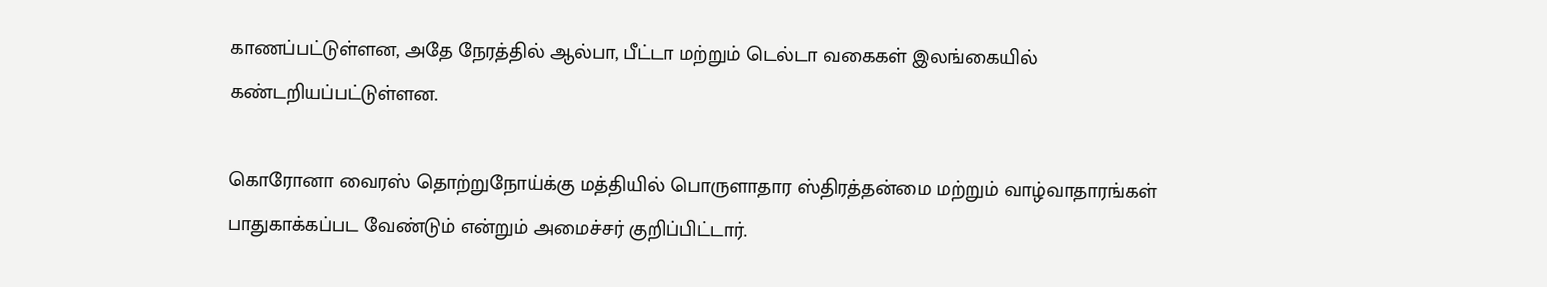காணப்பட்டுள்ளன, அதே நேரத்தில் ஆல்பா, பீட்டா மற்றும் டெல்டா வகைகள் இலங்கையில் கண்டறியப்பட்டுள்ளன.

கொரோனா வைரஸ் தொற்றுநோய்க்கு மத்தியில் பொருளாதார ஸ்திரத்தன்மை மற்றும் வாழ்வாதாரங்கள் பாதுகாக்கப்பட வேண்டும் என்றும் அமைச்சர் குறிப்பிட்டார்.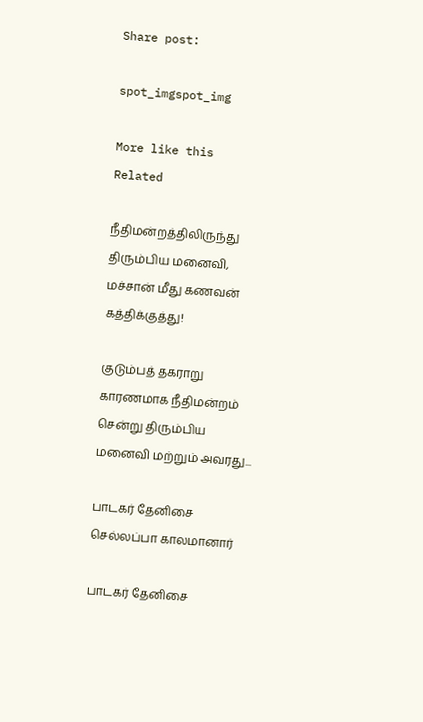Share post:

spot_imgspot_img

More like this
Related

நீதிமன்றத்திலிருந்து திரும்பிய மனைவி, மச்சான் மீது கணவன் கத்திக்குத்து!

குடும்பத் தகராறு காரணமாக நீதிமன்றம் சென்று திரும்பிய மனைவி மற்றும் அவரது...

பாடகர் தேனிசை செல்லப்பா காலமானார்

பாடகர் தேனிசை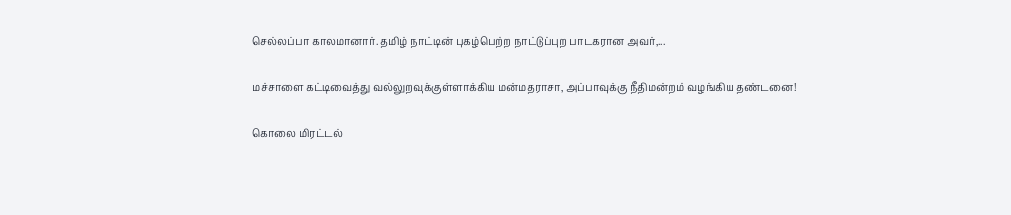செல்லப்பா காலமானார். தமிழ் நாட்டின் புகழ்பெற்ற நாட்டுப்புற பாடகரான அவர்,...

மச்சாளை கட்டிவைத்து வல்லுறவுக்குள்ளாக்கிய மன்மதராசா, அப்பாவுக்கு நீதிமன்றம் வழங்கிய தண்டனை!

கொலை மிரட்டல்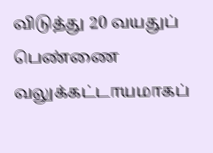விடுத்து 20 வயதுப் பெண்ணை வலுக்கட்டாயமாகப்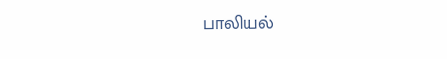பாலியல்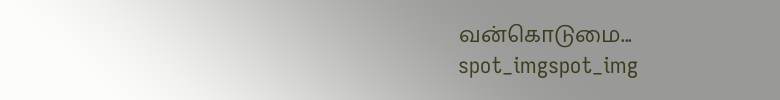வன்கொடுமை...
spot_imgspot_img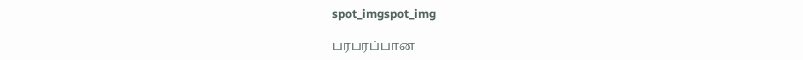spot_imgspot_img

பரபரப்பான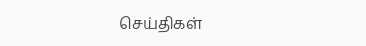செய்திகள்